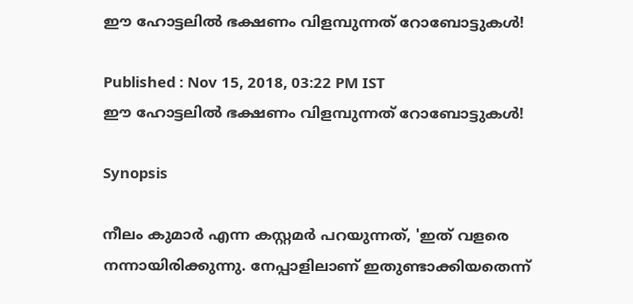ഈ ഹോട്ടലില്‍ ഭക്ഷണം വിളമ്പുന്നത് റോബോട്ടുകള്‍!

Published : Nov 15, 2018, 03:22 PM IST
ഈ ഹോട്ടലില്‍ ഭക്ഷണം വിളമ്പുന്നത് റോബോട്ടുകള്‍!

Synopsis

നീലം കുമാര്‍ എന്ന കസ്റ്റമര്‍ പറയുന്നത്, 'ഇത് വളരെ നന്നായിരിക്കുന്നു. നേപ്പാളിലാണ് ഇതുണ്ടാക്കിയതെന്ന്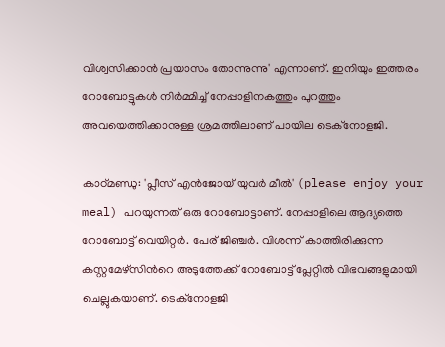വിശ്വസിക്കാന്‍ പ്രയാസം തോന്നുന്നു' എന്നാണ്. ഇനിയും ഇത്തരം റോബോട്ടുകള്‍ നിര്‍മ്മിച്ച് നേപ്പാളിനകത്തും പുറത്തും അവയെത്തിക്കാനുള്ള ശ്രമത്തിലാണ് പായില ടെക്നോളജി.

കാഠ്മണ്ഡു: 'പ്ലീസ് എന്‍ജോയ് യുവര്‍ മീല്‍' (please enjoy your meal) പറയുന്നത് ഒരു റോബോട്ടാണ്. നേപ്പാളിലെ ആദ്യത്തെ റോബോട്ട് വെയിറ്റര്‍. പേര് ജിഞ്ചര്‍. വിശന്ന് കാത്തിരിക്കുന്ന കസ്റ്റമേഴ്സിന്‍റെ അടുത്തേക്ക് റോബോട്ട് പ്ലേറ്റില്‍ വിഭവങ്ങളുമായി ചെല്ലുകയാണ്. ടെക്നോളജി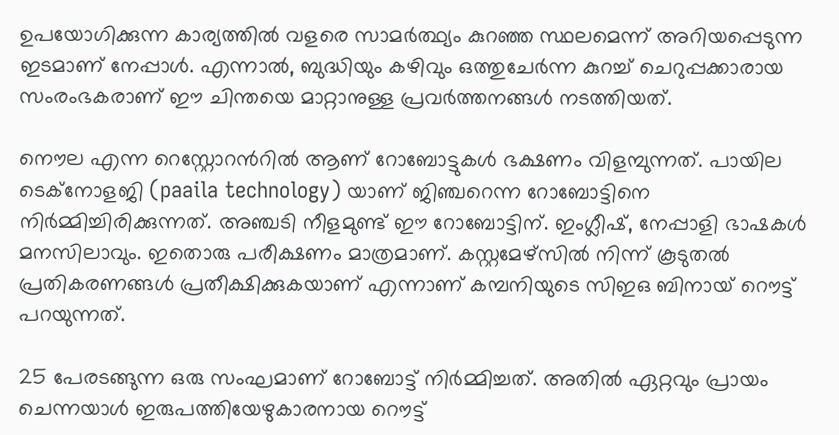ഉപയോഗിക്കുന്ന കാര്യത്തില്‍ വളരെ സാമര്‍ത്ഥ്യം കുറഞ്ഞ സ്ഥലമെന്ന് അറിയപ്പെടുന്ന ഇടമാണ് നേപ്പാള്‍. എന്നാല്‍, ബുദ്ധിയും കഴിവും ഒത്തുചേര്‍ന്ന കുറച്ച് ചെറുപ്പക്കാരായ സംരംഭകരാണ് ഈ ചിന്തയെ മാറ്റാനുള്ള പ്രവര്‍ത്തനങ്ങള്‍ നടത്തിയത്.

നൌല എന്ന റെസ്റ്റോറന്‍റില്‍ ആണ് റോബോട്ടുകള്‍ ഭക്ഷണം വിളമ്പുന്നത്. പായില ടെക്നോളജി (paaila technology) യാണ് ജിഞ്ചറെന്ന റോബോട്ടിനെ നിര്‍മ്മിച്ചിരിക്കുന്നത്. അഞ്ചടി നീളമുണ്ട് ഈ റോബോട്ടിന്. ഇംഗ്ലീഷ്, നേപ്പാളി ഭാഷകള്‍ മനസിലാവും. ഇതൊരു പരീക്ഷണം മാത്രമാണ്. കസ്റ്റമേഴ്സില്‍ നിന്ന് കൂടുതല്‍ പ്രതികരണങ്ങള്‍ പ്രതീക്ഷിക്കുകയാണ് എന്നാണ് കമ്പനിയുടെ സിഇഒ ബിനായ് റൌട്ട് പറയുന്നത്.

25 പേരടങ്ങുന്ന ഒരു സംഘമാണ് റോബോട്ട് നിര്‍മ്മിച്ചത്. അതില്‍ ഏറ്റവും പ്രായം ചെന്നയാള്‍ ഇരുപത്തിയേഴുകാരനായ റൌട്ട്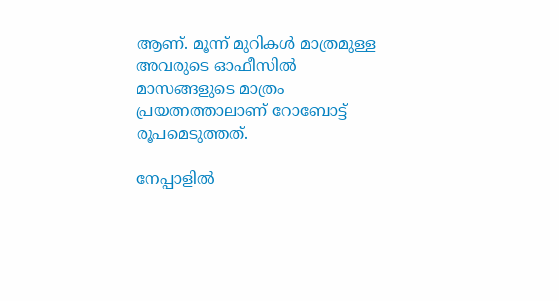ആണ്. മൂന്ന് മുറികള്‍ മാത്രമുള്ള അവരുടെ ഓഫീസില്‍ മാസങ്ങളുടെ മാത്രം പ്രയത്നത്താലാണ് റോബോട്ട് രൂപമെടുത്തത്.

നേപ്പാളില്‍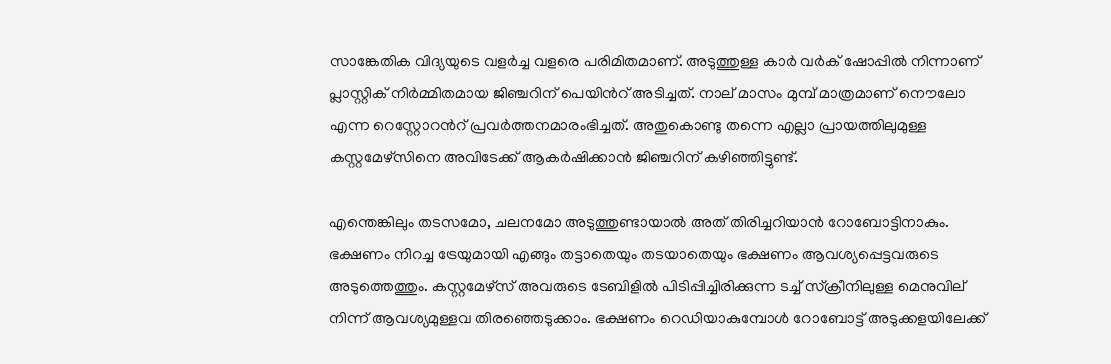സാങ്കേതിക വിദ്യയുടെ വളര്‍ച്ച വളരെ പരിമിതമാണ്. അടുത്തുള്ള കാര്‍ വര്‍ക് ഷോപ്പില്‍ നിന്നാണ് പ്ലാസ്റ്റിക് നിര്‍മ്മിതമായ ജിഞ്ചറിന് പെയിന്‍റ് അടിച്ചത്. നാല് മാസം മുമ്പ് മാത്രമാണ് നൌലോ എന്ന റെസ്റ്റോറന്‍റ് പ്രവര്‍ത്തനമാരംഭിച്ചത്. അതുകൊണ്ടു തന്നെ എല്ലാ പ്രായത്തിലുമുള്ള കസ്റ്റമേഴ്സിനെ അവിടേക്ക് ആകര്‍ഷിക്കാന്‍ ജിഞ്ചറിന് കഴിഞ്ഞിട്ടുണ്ട്.

എന്തെങ്കിലും തടസമോ, ചലനമോ അടുത്തുണ്ടായാല്‍ അത് തിരിച്ചറിയാന്‍ റോബോട്ടിനാകും. ഭക്ഷണം നിറച്ച ട്രേയുമായി എങ്ങും തട്ടാതെയും തടയാതെയും ഭക്ഷണം ആവശ്യപ്പെട്ടവരുടെ അടുത്തെത്തും. കസ്റ്റമേഴ്സ് അവരുടെ ടേബിളില്‍ പിടിപ്പിച്ചിരിക്കുന്ന ടച്ച് സ്ക്രീനിലുള്ള മെനുവില്‌ നിന്ന് ആവശ്യമുള്ളവ തിരഞ്ഞെടുക്കാം. ഭക്ഷണം റെഡിയാകുമ്പോള്‍ റോബോട്ട് അടുക്കളയിലേക്ക്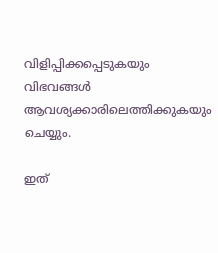വിളിപ്പിക്കപ്പെടുകയും വിഭവങ്ങള്‍ ആവശ്യക്കാരിലെത്തിക്കുകയും ചെയ്യും.

ഇത്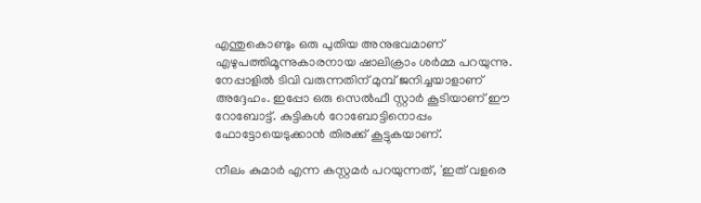എന്തുകൊണ്ടും ഒരു പുതിയ അനുഭവമാണ് എഴുപത്തിമൂന്നുകാരനായ ഷാലിക്രാം ശര്‍മ്മ പറയുന്നു. നേപ്പാളില്‍ ടിവി വരുന്നതിന് മുമ്പ് ജനിച്ചയാളാണ് അദ്ദേഹം. ഇപ്പോ ഒരു സെല്‍ഫീ സ്റ്റാര്‍ കൂടിയാണ് ഈ റോബോട്ട്. കുട്ടികള്‍ റോബോട്ടിനൊപ്പം ഫോട്ടോയെടുക്കാന്‍ തിരക്ക് കൂട്ടുകയാണ്.

നീലം കുമാര്‍ എന്ന കസ്റ്റമര്‍ പറയുന്നത്, 'ഇത് വളരെ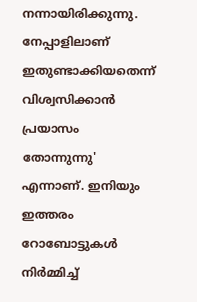നന്നായിരിക്കുന്നു. നേപ്പാളിലാണ് ഇതുണ്ടാക്കിയതെന്ന് വിശ്വസിക്കാന്‍ പ്രയാസം തോന്നുന്നു' എന്നാണ്. ഇനിയും ഇത്തരം റോബോട്ടുകള്‍ നിര്‍മ്മിച്ച്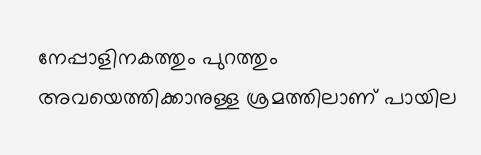നേപ്പാളിനകത്തും പുറത്തും അവയെത്തിക്കാനുള്ള ശ്രമത്തിലാണ് പായില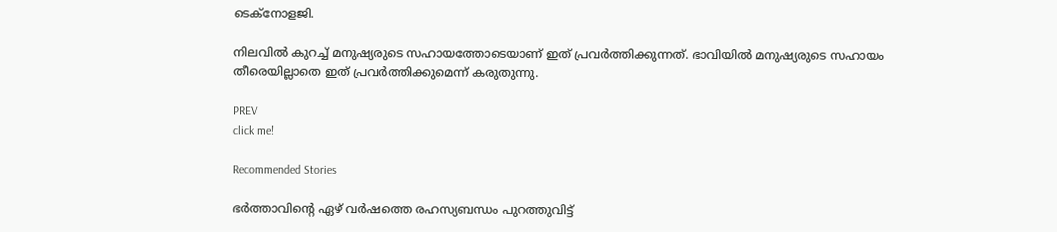ടെക്നോളജി.

നിലവില്‍ കുറച്ച് മനുഷ്യരുടെ സഹായത്തോടെയാണ് ഇത് പ്രവര്‍ത്തിക്കുന്നത്. ഭാവിയില്‍ മനുഷ്യരുടെ സഹായം തീരെയില്ലാതെ ഇത് പ്രവര്‍ത്തിക്കുമെന്ന് കരുതുന്നു.

PREV
click me!

Recommended Stories

ഭർത്താവിന്‍റെ ഏഴ് വർഷത്തെ രഹസ്യബന്ധം പുറത്തുവിട്ട്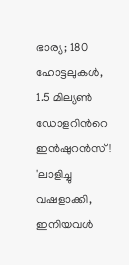ഭാര്യ; 180 ഹോട്ടലുകൾ, 1.5 മില്യൺ ഡോളറിന്‍റെ ഇൻഷുറൻസ്!
'ലാളിച്ചു വഷളാക്കി, ഇനിയവൾ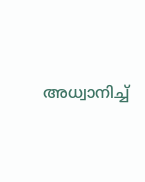അധ്വാനിച്ച്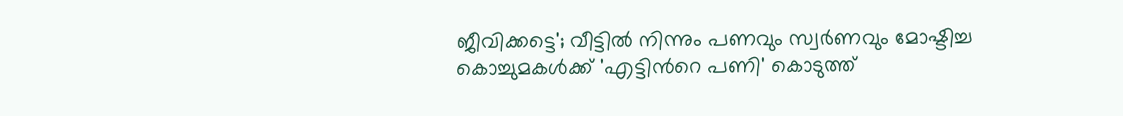ജീവിക്കട്ടെ'; വീട്ടിൽ നിന്നും പണവും സ്വർണവും മോഷ്ടിച്ച കൊച്ചുമകൾക്ക് 'എട്ടിന്‍റെ പണി' കൊടുത്ത്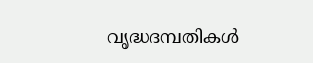വൃദ്ധദമ്പതികൾ